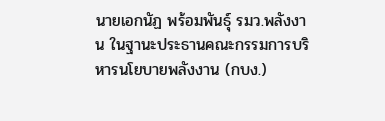นายเอกนัฏ พร้อมพันธุ์ รมว.พลังงาน ในฐานะประธานคณะกรรมการบริหารนโยบายพลังงาน (กบง.)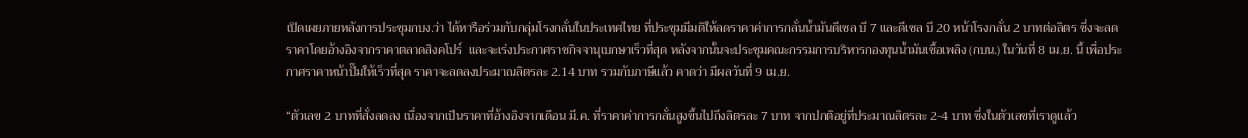เปิดเผยภายหลังการประชุมกบง.ว่า ได้หารือร่วมกับกลุ่มโรงกลั่นในประเทศไทย ที่ประชุมมีมติให้ลดราคาค่าการกลั่นน้ำมันดีเซล บี 7 และดีเซล บี 20 หน้าโรงกลั่น 2 บาทต่อลิตร ซึ่งจะลดราคาโดยอ้างอิงจากราคาตลาดสิงคโปร์  และจะเร่งประกาศราชกิจจานุเบกษาเร็วที่สุด หลังจากนั้นจะประชุมคณะกรรมการบริหารกองทุนน้ำมันเชื้อเพลิง (กบน.) ในวันที่ 8 เม.ย. นี้ เพื่อประกาศราคาหน้าปั๊มให้เร็วที่สุด ราคาจะลดลงประมาณลิตรละ 2.14 บาท รวมกับภาษีแล้ว คาดว่า มีผลวันที่ 9 เม.ย.

“ตัวเลข 2 บาทที่สั่งลดลง เนื่องจากเป็นราคาที่อ้างอิงจากเดือน มี.ค. ที่ราคาค่าการกลั่นสูงขึ้นไปถึงลิตรละ 7 บาท จากปกติอยู่ที่ประมาณลิตรละ 2-4 บาท ซึ่งในตัวเลขที่เราดูแล้ว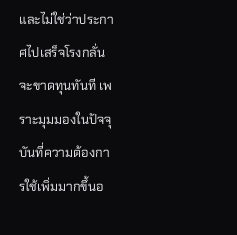และไม่ใช่ว่าประกาศไปเสร็จโรงกลั่นจะขาดทุนทันที เพราะมุมมองในปัจจุบันที่ความต้องการใช้เพิ่มมากขึ้นอ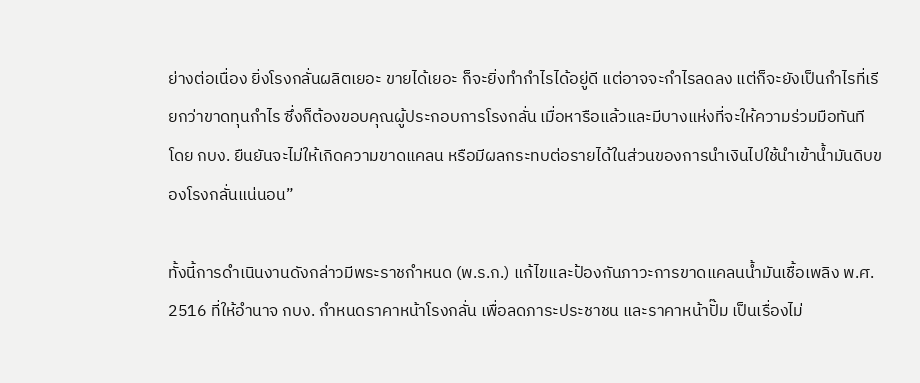ย่างต่อเนื่อง ยิ่งโรงกลั่นผลิตเยอะ ขายได้เยอะ ก็จะยิ่งทำกำไรได้อยู่ดี แต่อาจจะกำไรลดลง แต่ก็จะยังเป็นกำไรที่เรียกว่าขาดทุนกำไร ซึ่งก็ต้องขอบคุณผู้ประกอบการโรงกลั่น เมื่อหารือแล้วและมีบางแห่งที่จะให้ความร่วมมือทันที โดย กบง. ยืนยันจะไม่ให้เกิดความขาดแคลน หรือมีผลกระทบต่อรายได้ในส่วนของการนำเงินไปใช้นำเข้าน้ำมันดิบของโรงกลั่นแน่นอน”

ทั้งนี้การดำเนินงานดังกล่าวมีพระราชกำหนด (พ.ร.ก.) แก้ไขและป้องกันภาวะการขาดแคลนน้ำมันเชื้อเพลิง พ.ศ. 2516 ที่ให้อำนาจ กบง. กำหนดราคาหน้าโรงกลั่น เพื่อลดภาระประชาชน และราคาหน้าปั๊ม เป็นเรื่องไม่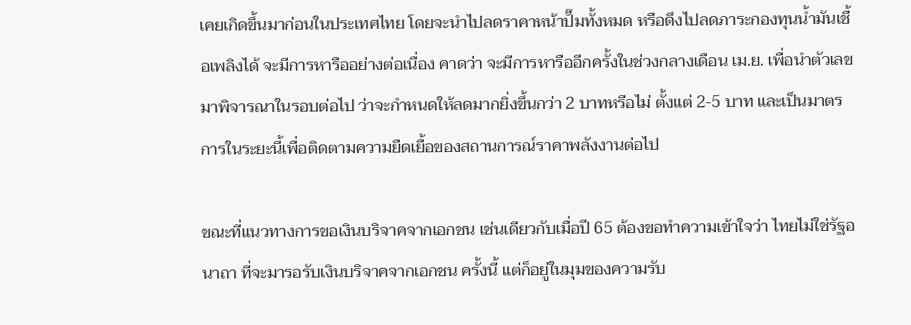เคยเกิดขึ้นมาก่อนในประเทศไทย โดยจะนำไปลดราคาหน้าปั๊มทั้งหมด หรือดึงไปลดภาระกองทุนน้ำมันเชื้อเพลิงได้ จะมีการหารืออย่างต่อเนื่อง คาดว่า จะมีการหารืออีกครั้งในช่วงกลางเดือน เม.ย. เพื่อนำตัวเลขมาพิจารณาในรอบต่อไป ว่าจะกำหนดให้ลดมากยิ่งขึ้นกว่า 2 บาทหรือไม่ ตั้งแต่ 2-5 บาท และเป็นมาตรการในระยะนี้เพื่อติดตามความยืดเยื้อของสถานการณ์ราคาพลังงานต่อไป

ขณะที่แนวทางการขอเงินบริจาคจากเอกชน เช่นเดียวกับเมื่อปี 65 ต้องขอทำความเข้าใจว่า ไทยไม่ใช่รัฐอนาถา ที่จะมารอรับเงินบริจาคจากเอกชน ครั้งนี้ แต่ก็อยู่ในมุมของความรับ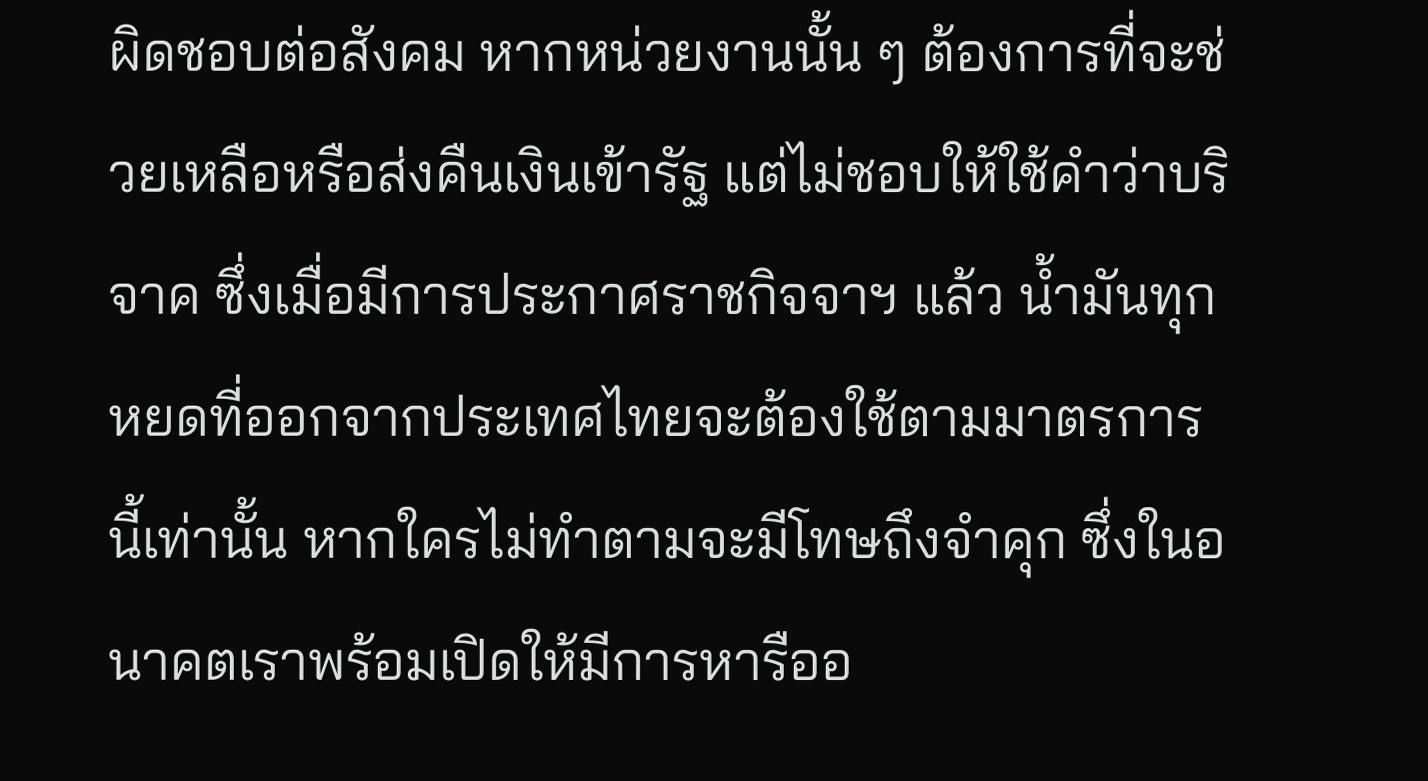ผิดชอบต่อสังคม หากหน่วยงานนั้น ๆ ต้องการที่จะช่วยเหลือหรือส่งคืนเงินเข้ารัฐ แต่ไม่ชอบให้ใช้คำว่าบริจาค ซึ่งเมื่อมีการประกาศราชกิจจาฯ แล้ว น้ำมันทุกหยดที่ออกจากประเทศไทยจะต้องใช้ตามมาตรการนี้เท่านั้น หากใครไม่ทำตามจะมีโทษถึงจำคุก ซึ่งในอนาคตเราพร้อมเปิดให้มีการหารืออ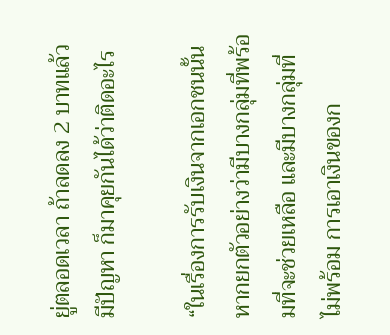ยู่ตลอดเวลา ถ้าลดลง 2 บาทแล้วมีปัญหา ก็มาคุยกันได้ว่าติดอะไร

“ในเรื่องการรับเงินจากเอกชนนั้น หากยกตัวอย่างว่ามีบางกลุ่มที่พร้อมที่จะช่วยเหลือ และมีบางกลุ่มที่ไม่พร้อม การเอาเงินของก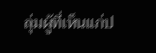ลุ่มผู้ที่เห็นแก่ป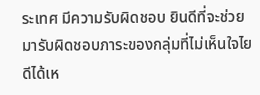ระเทศ มีความรับผิดชอบ ยินดีที่จะช่วย มารับผิดชอบภาระของกลุ่มที่ไม่เห็นใจไยดีได้เห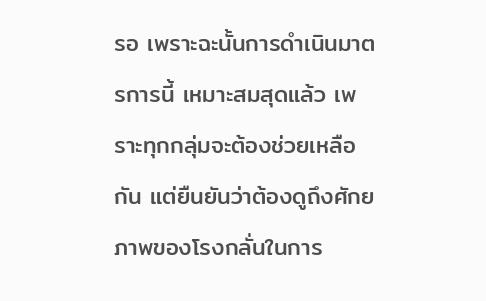รอ เพราะฉะนั้นการดำเนินมาตรการนี้ เหมาะสมสุดแล้ว เพราะทุกกลุ่มจะต้องช่วยเหลือกัน แต่ยืนยันว่าต้องดูถึงศักยภาพของโรงกลั่นในการ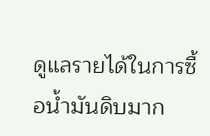ดูแลรายได้ในการซื้อน้ำมันดิบมาก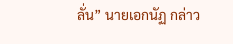ลั่น” นายเอกนัฏ กล่าว